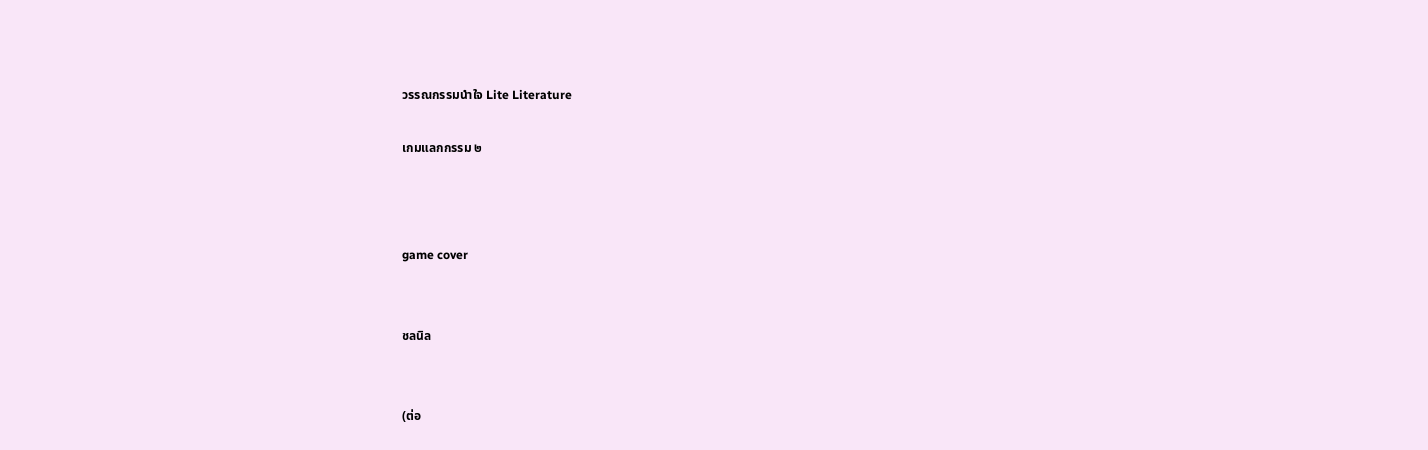วรรณกรรมนำใจ Lite Literature

เกมแลกกรรม ๒



game cover


ชลนิล


(ต่อ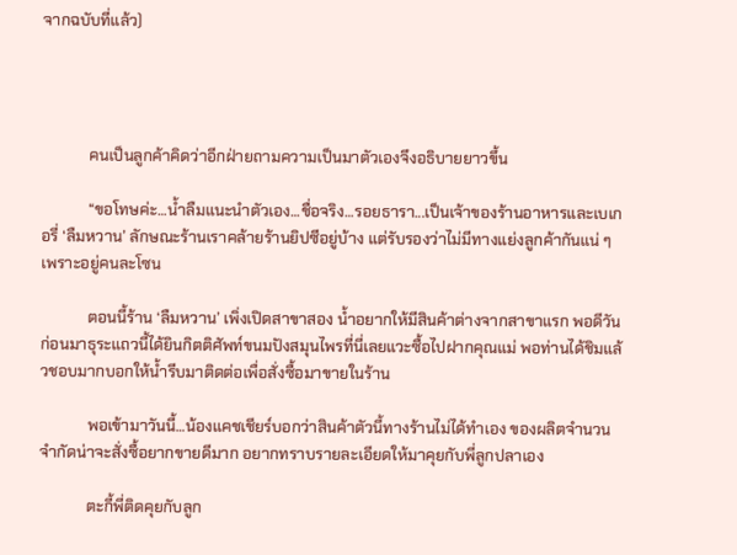จากฉบับที่แล้ว)




            คนเป็นลูกค้าคิดว่าอีกฝ่ายถามความเป็นมาตัวเองจึงอธิบายยาวขึ้น

            “ขอโทษค่ะ...น้ำลืมแนะนำตัวเอง...ชื่อจริง...รอยธารา...เป็นเจ้าของร้านอาหารและเบเกอรี่ ‘ลืมหวาน’ ลักษณะร้านเราคล้ายร้านยิปซีอยู่บ้าง แต่รับรองว่าไม่มีทางแย่งลูกค้ากันแน่ ๆ เพราะอยู่คนละโซน

            ตอนนี้ร้าน ‘ลืมหวาน’ เพิ่งเปิดสาขาสอง น้ำอยากให้มีสินค้าต่างจากสาขาแรก พอดีวันก่อนมาธุระแถวนี้ได้ยินกิตติศัพท์ขนมปังสมุนไพรที่นี่เลยแวะซื้อไปฝากคุณแม่ พอท่านได้ชิมแล้วชอบมากบอกให้น้ำรีบมาติดต่อเพื่อสั่งซื้อมาขายในร้าน

            พอเข้ามาวันนี้...น้องแคชเชียร์บอกว่าสินค้าตัวนี้ทางร้านไม่ได้ทำเอง ของผลิตจำนวนจำกัดน่าจะสั่งซื้อยากขายดีมาก อยากทราบรายละเอียดให้มาคุยกับพี่ลูกปลาเอง

            ตะกี้พี่ติดคุยกับลูก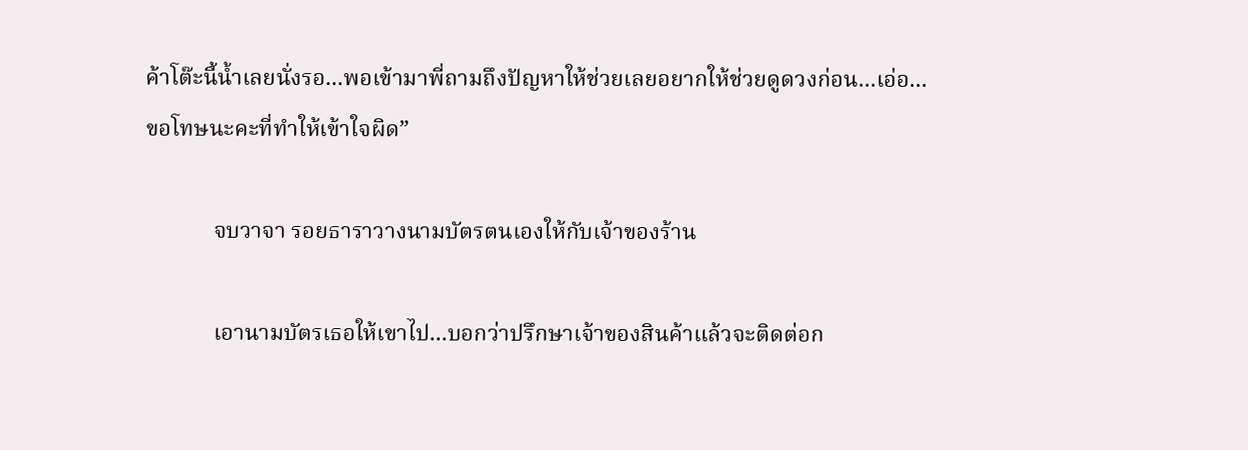ค้าโต๊ะนี้น้ำเลยนั่งรอ...พอเข้ามาพี่ถามถึงปัญหาให้ช่วยเลยอยากให้ช่วยดูดวงก่อน...เอ่อ...ขอโทษนะคะที่ทำให้เข้าใจผิด”

            จบวาจา รอยธาราวางนามบัตรตนเองให้กับเจ้าของร้าน

            เอานามบัตรเธอให้เขาไป...บอกว่าปรึกษาเจ้าของสินค้าแล้วจะติดต่อก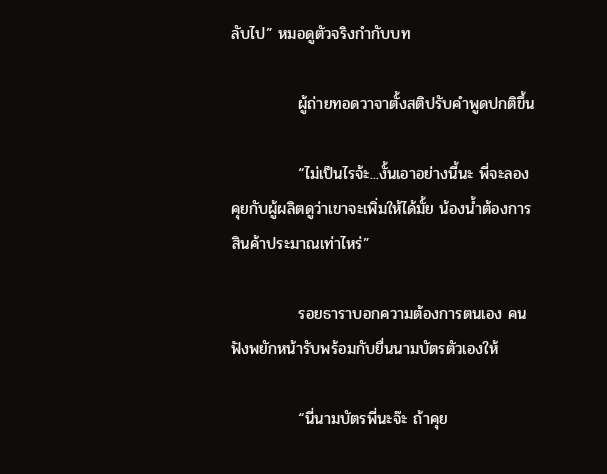ลับไป” หมอดูตัวจริงกำกับบท

            ผู้ถ่ายทอดวาจาตั้งสติปรับคำพูดปกติขึ้น

            “ไม่เป็นไรจ้ะ...งั้นเอาอย่างนี้นะ พี่จะลองคุยกับผู้ผลิตดูว่าเขาจะเพิ่มให้ได้มั้ย น้องน้ำต้องการสินค้าประมาณเท่าไหร่”

            รอยธาราบอกความต้องการตนเอง คนฟังพยักหน้ารับพร้อมกับยื่นนามบัตรตัวเองให้

            “นี่นามบัตรพี่นะจ๊ะ ถ้าคุย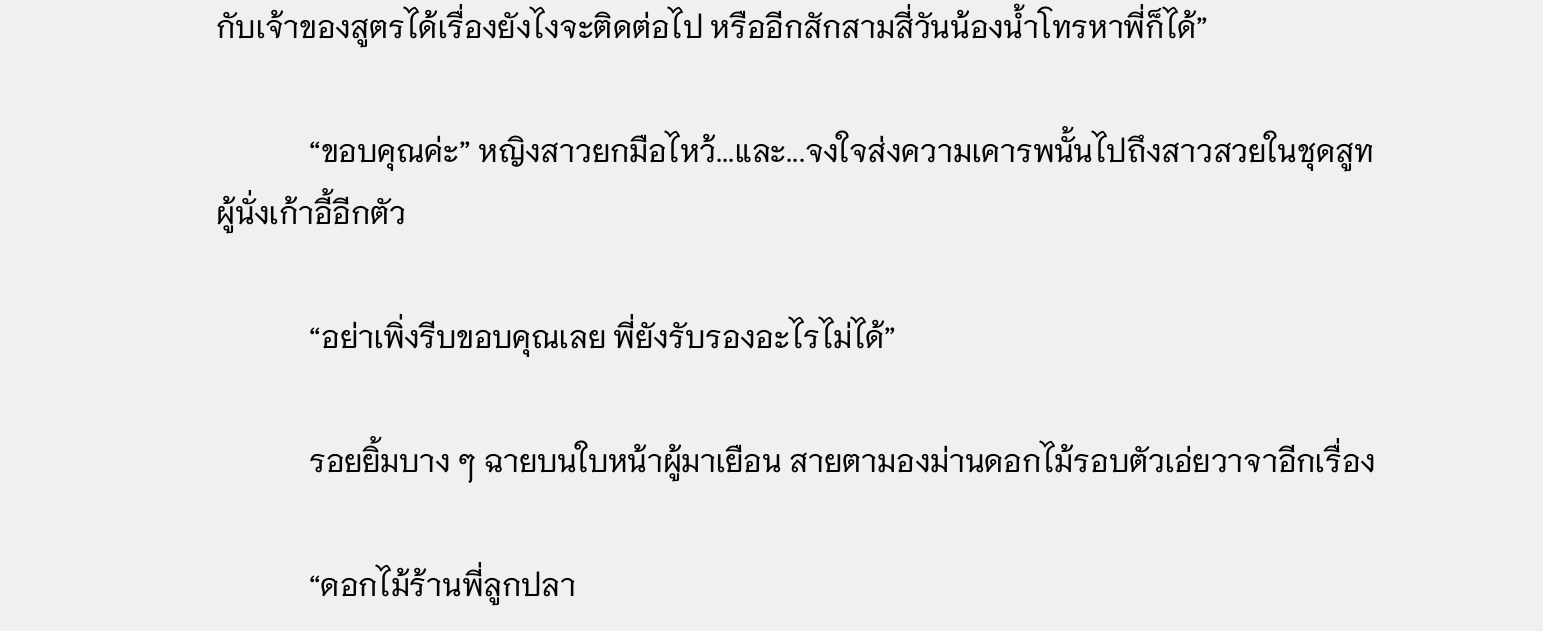กับเจ้าของสูตรได้เรื่องยังไงจะติดต่อไป หรืออีกสักสามสี่วันน้องน้ำโทรหาพี่ก็ได้”

            “ขอบคุณค่ะ” หญิงสาวยกมือไหว้...และ...จงใจส่งความเคารพนั้นไปถึงสาวสวยในชุดสูทผู้นั่งเก้าอี้อีกตัว

            “อย่าเพิ่งรีบขอบคุณเลย พี่ยังรับรองอะไรไม่ได้”

            รอยยิ้มบาง ๆ ฉายบนใบหน้าผู้มาเยือน สายตามองม่านดอกไม้รอบตัวเอ่ยวาจาอีกเรื่อง

            “ดอกไม้ร้านพี่ลูกปลา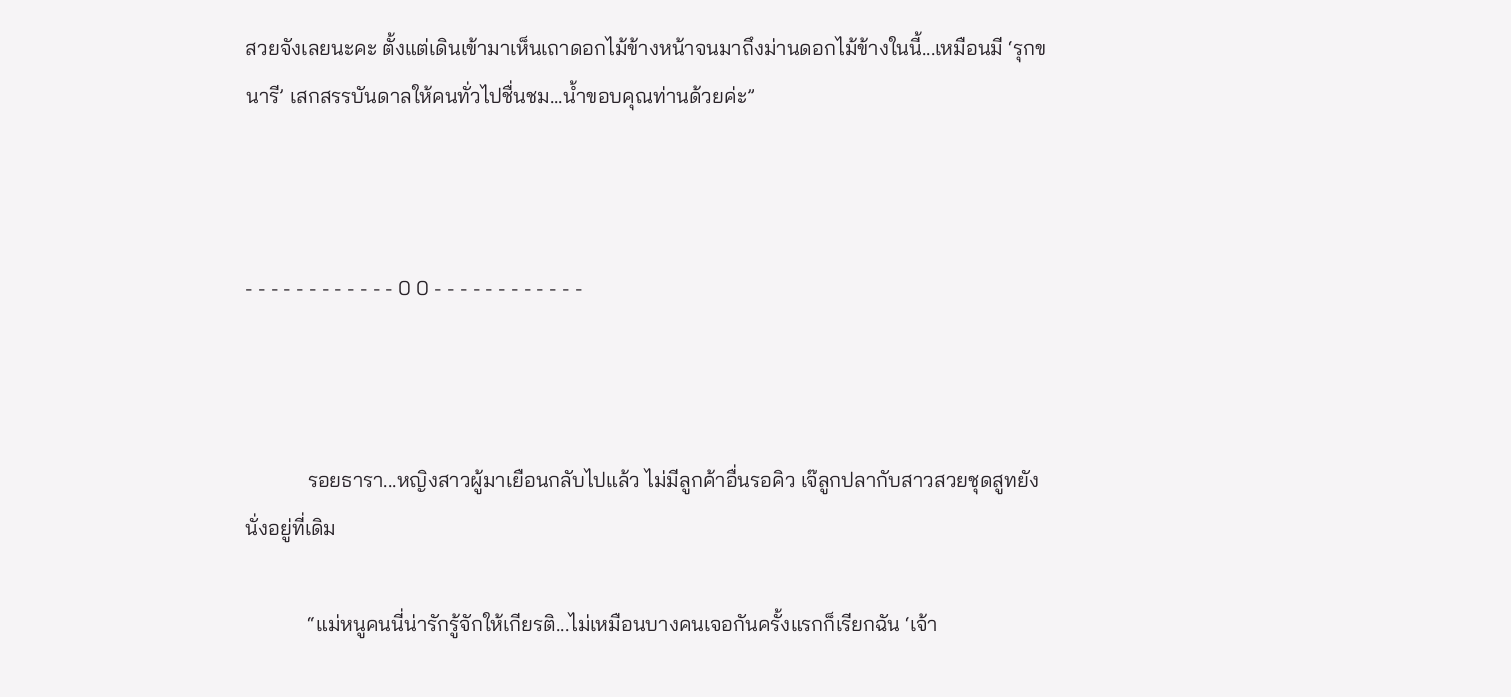สวยจังเลยนะคะ ตั้งแต่เดินเข้ามาเห็นเถาดอกไม้ข้างหน้าจนมาถึงม่านดอกไม้ข้างในนี้...เหมือนมี ‘รุกขนารี’ เสกสรรบันดาลให้คนทั่วไปชื่นชม...น้ำขอบคุณท่านด้วยค่ะ”



- - - - - - - - - - - - 0 0 - - - - - - - - - - - -



            รอยธารา...หญิงสาวผู้มาเยือนกลับไปแล้ว ไม่มีลูกค้าอื่นรอคิว เจ๊ลูกปลากับสาวสวยชุดสูทยังนั่งอยู่ที่เดิม

            “แม่หนูคนนี่น่ารักรู้จักให้เกียรติ...ไม่เหมือนบางคนเจอกันครั้งแรกก็เรียกฉัน ‘เจ้า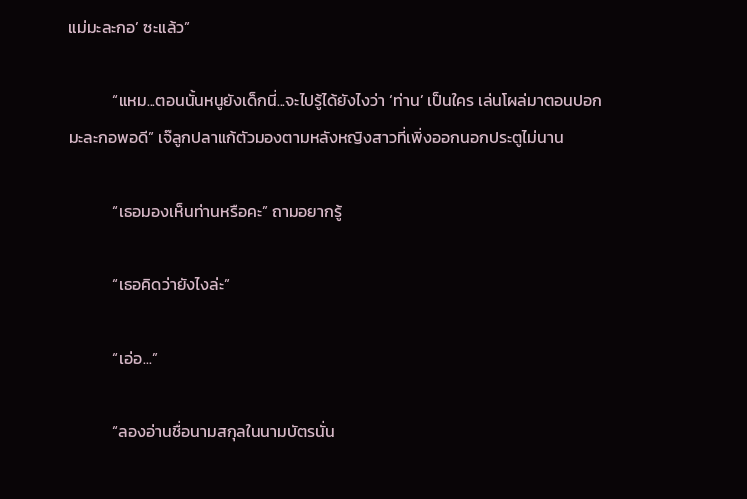แม่มะละกอ’ ซะแล้ว”

            “แหม...ตอนนั้นหนูยังเด็กนี่...จะไปรู้ได้ยังไงว่า ‘ท่าน’ เป็นใคร เล่นโผล่มาตอนปอกมะละกอพอดี” เจ๊ลูกปลาแก้ตัวมองตามหลังหญิงสาวที่เพิ่งออกนอกประตูไม่นาน

            “เธอมองเห็นท่านหรือคะ” ถามอยากรู้

            “เธอคิดว่ายังไงล่ะ”

            “เอ่อ...”

            “ลองอ่านชื่อนามสกุลในนามบัตรนั่น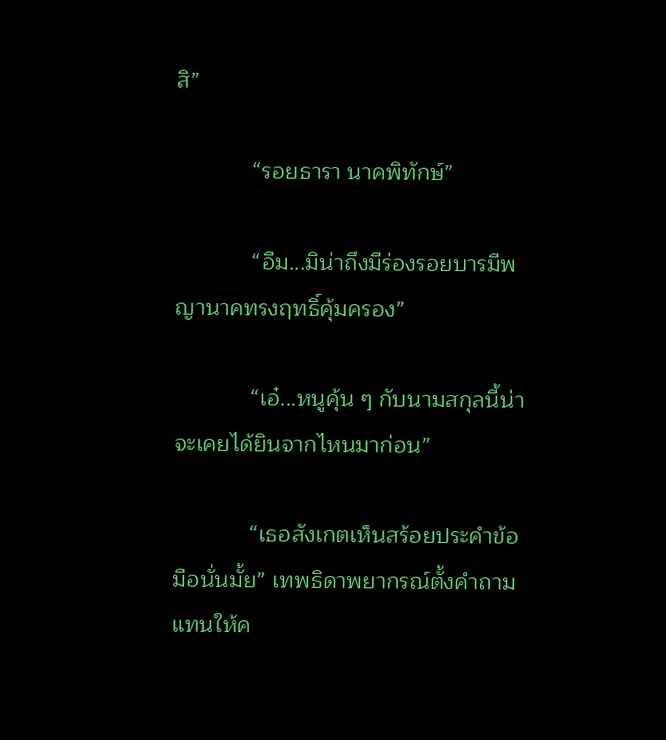สิ”

            “รอยธารา นาคพิทักษ์”

            “อืม...มิน่าถึงมีร่องรอยบารมีพญานาคทรงฤทธิ์คุ้มครอง”

            “เอ๋...หนูคุ้น ๆ กับนามสกุลนี้น่าจะเคยได้ยินจากไหนมาก่อน”

            “เธอสังเกตเห็นสร้อยประคำข้อมือนั่นมั้ย” เทพธิดาพยากรณ์ตั้งคำถามแทนให้ค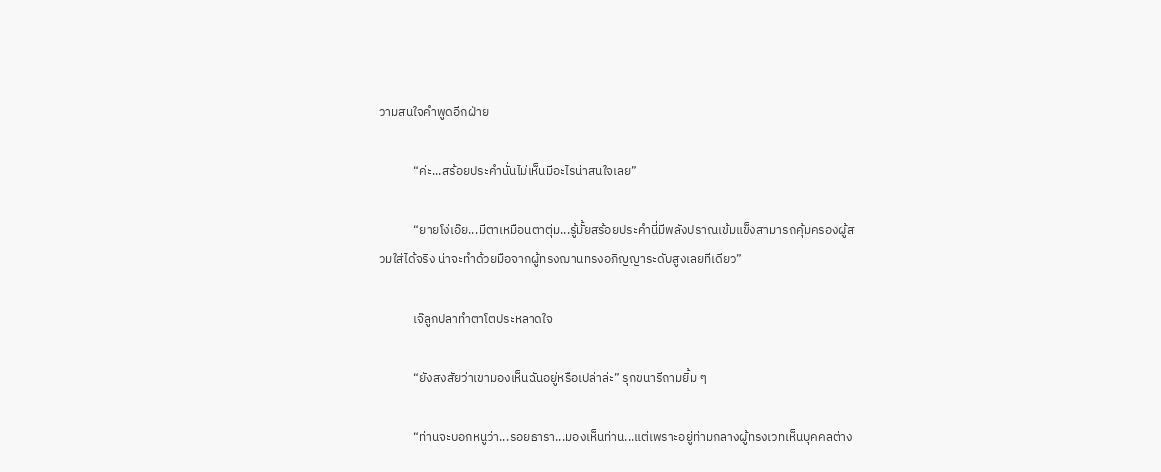วามสนใจคำพูดอีกฝ่าย

            “ค่ะ...สร้อยประคำนั่นไม่เห็นมีอะไรน่าสนใจเลย”

            “ยายโง่เอ๊ย...มีตาเหมือนตาตุ่ม...รู้มั้ยสร้อยประคำนี่มีพลังปราณเข้มแข็งสามารถคุ้มครองผู้สวมใส่ได้จริง น่าจะทำด้วยมือจากผู้ทรงฌานทรงอภิญญาระดับสูงเลยทีเดียว”

            เจ๊ลูกปลาทำตาโตประหลาดใจ

            “ยังสงสัยว่าเขามองเห็นฉันอยู่หรือเปล่าล่ะ” รุกขนารีถามยิ้ม ๆ

            “ท่านจะบอกหนูว่า...รอยธารา...มองเห็นท่าน...แต่เพราะอยู่ท่ามกลางผู้ทรงเวทเห็นบุคคลต่าง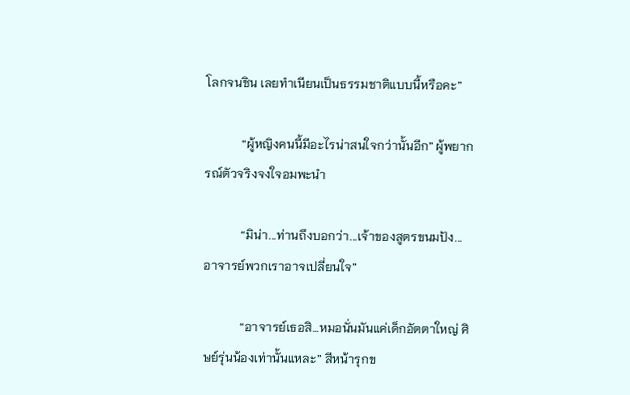โลกจนชิน เลยทำเนียนเป็นธรรมชาติแบบนี้หรือคะ”

            “ผู้หญิงคนนี้มีอะไรน่าสนใจกว่านั้นอีก” ผู้พยากรณ์ตัวจริงจงใจอมพะนำ

            “มิน่า...ท่านถึงบอกว่า...เจ้าของสูตรขนมปัง...อาจารย์พวกเราอาจเปลี่ยนใจ”

            “อาจารย์เธอสิ...หมอนั่นมันแค่เด็กอัตตาใหญ่ ศิษย์รุ่นน้องเท่านั้นแหละ” สีหน้ารุกข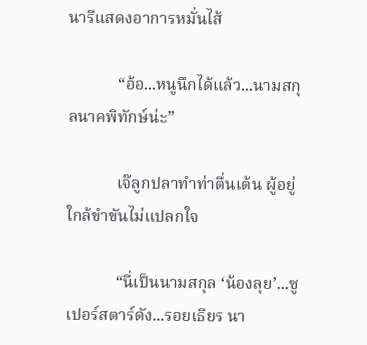นารีแสดงอาการหมั่นไส้

            “อ้อ...หนูนึกได้แล้ว...นามสกุลนาคพิทักษ์น่ะ”

            เจ๊ลูกปลาทำท่าตื่นเต้น ผู้อยู่ใกล้ขำขันไม่แปลกใจ

            “นี่เป็นนามสกุล ‘น้องลุย’...ซูเปอร์สตาร์ดัง...รอยเธียร นา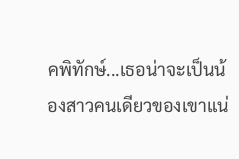คพิทักษ์...เธอน่าจะเป็นน้องสาวคนเดียวของเขาแน่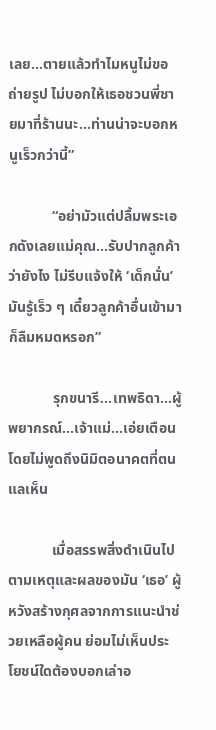เลย...ตายแล้วทำไมหนูไม่ขอถ่ายรูป ไม่บอกให้เธอชวนพี่ชายมาที่ร้านนะ...ท่านน่าจะบอกหนูเร็วกว่านี้”

            “อย่ามัวแต่ปลื้มพระเอกดังเลยแม่คุณ...รับปากลูกค้าว่ายังไง ไม่รีบแจ้งให้ ‘เด็กนั่น’ มันรู้เร็ว ๆ เดี๋ยวลูกค้าอื่นเข้ามาก็ลืมหมดหรอก”

            รุกขนารี...เทพธิดา...ผู้พยากรณ์...เจ้าแม่...เอ่ยเตือนโดยไม่พูดถึงนิมิตอนาคตที่ตนแลเห็น

            เมื่อสรรพสิ่งดำเนินไปตามเหตุและผลของมัน ‘เธอ’ ผู้หวังสร้างกุศลจากการแนะนำช่วยเหลือผู้คน ย่อมไม่เห็นประโยชน์ใดต้องบอกเล่าอ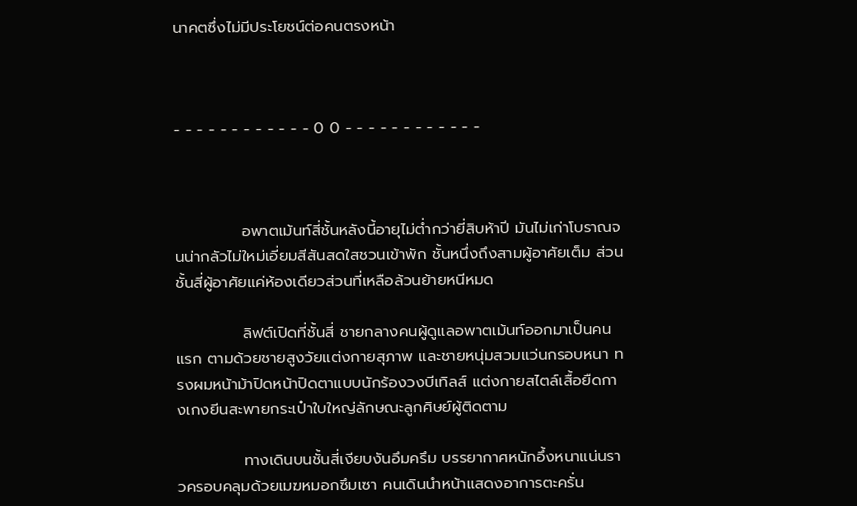นาคตซึ่งไม่มีประโยชน์ต่อคนตรงหน้า



- - - - - - - - - - - - 0 0 - - - - - - - - - - - -



            อพาตเม้นท์สี่ชั้นหลังนี้อายุไม่ต่ำกว่ายี่สิบห้าปี มันไม่เก่าโบราณจนน่ากลัวไม่ใหม่เอี่ยมสีสันสดใสชวนเข้าพัก ชั้นหนึ่งถึงสามผู้อาศัยเต็ม ส่วนชั้นสี่ผู้อาศัยแค่ห้องเดียวส่วนที่เหลือล้วนย้ายหนีหมด

            ลิฟต์เปิดที่ชั้นสี่ ชายกลางคนผู้ดูแลอพาตเม้นท์ออกมาเป็นคนแรก ตามด้วยชายสูงวัยแต่งกายสุภาพ และชายหนุ่มสวมแว่นกรอบหนา ทรงผมหน้าม้าปิดหน้าปิดตาแบบนักร้องวงบีเทิลส์ แต่งกายสไตล์เสื้อยืดกางเกงยีนสะพายกระเป๋าใบใหญ่ลักษณะลูกศิษย์ผู้ติดตาม

            ทางเดินบนชั้นสี่เงียบงันอึมครึม บรรยากาศหนักอึ้งหนาแน่นราวครอบคลุมด้วยเมฆหมอกซึมเซา คนเดินนำหน้าแสดงอาการตะครั่น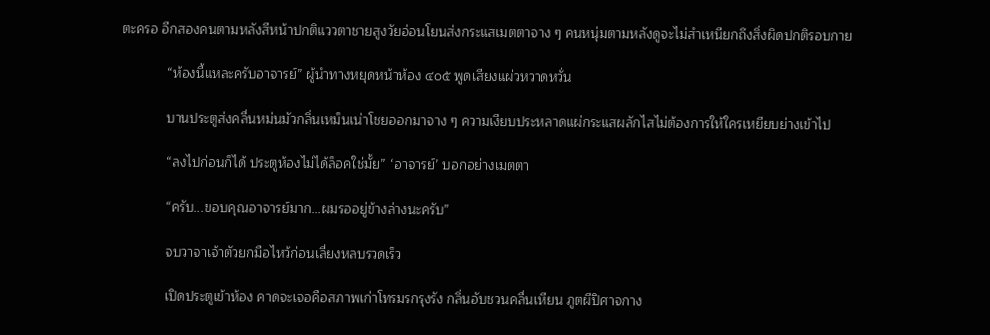ตะครอ อีกสองคนตามหลังสีหน้าปกติแววตาชายสูงวัยอ่อนโยนส่งกระแสเมตตาจาง ๆ คนหนุ่มตามหลังดูจะไม่สำเหนียกถึงสิ่งผิดปกติรอบกาย

            “ห้องนี้แหละครับอาจารย์” ผู้นำทางหยุดหน้าห้อง ๔๐๕ พูดเสียงแผ่วหวาดหวั่น

            บานประตูส่งคลื่นหม่นมัวกลิ่นเหม็นเน่าโชยออกมาจาง ๆ ความเงียบประหลาดแผ่กระแสผลักไสไม่ต้องการให้ใครเหยียบย่างเข้าไป

            “ลงไปก่อนก็ได้ ประตูห้องไม่ได้ล็อคใช่มั้ย” ‘อาจารย์’ บอกอย่างเมตตา

            “ครับ...ขอบคุณอาจารย์มาก...ผมรออยู่ข้างล่างนะครับ”

            จบวาจาเจ้าตัวยกมือไหว้ก่อนเลี่ยงหลบรวดเร็ว

            เปิดประตูเข้าห้อง คาดจะเจอคือสภาพเก่าโทรมรกรุงรัง กลิ่นอับชวนคลื่นเหียน ภูตผีปิศาจกาง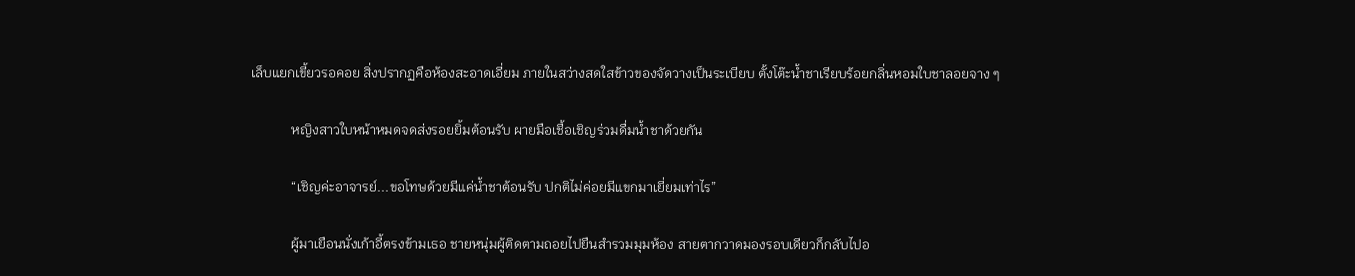เล็บแยกเขี้ยวรอคอย สิ่งปรากฏคือห้องสะอาดเอี่ยม ภายในสว่างสดใสข้าวของจัดวางเป็นระเบียบ ตั้งโต๊ะน้ำชาเรียบร้อยกลิ่นหอมใบชาลอยจาง ๆ

            หญิงสาวใบหน้าหมดจดส่งรอยยิ้มต้อนรับ ผายมือเชื้อเชิญร่วมดื่มน้ำชาด้วยกัน

            “เชิญค่ะอาจารย์...ขอโทษด้วยมีแค่น้ำชาต้อนรับ ปกติไม่ค่อยมีแขกมาเยี่ยมเท่าไร”

            ผู้มาเยือนนั่งเก้าอี้ตรงข้ามเธอ ชายหนุ่มผู้ติดตามถอยไปยืนสำรวมมุมห้อง สายตากวาดมองรอบเดียวก็กลับไปอ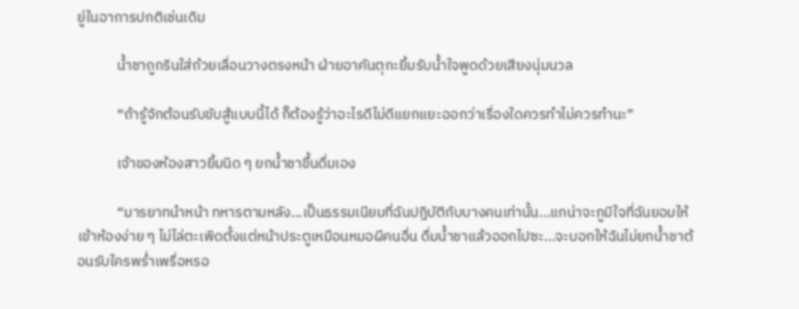ยู่ในอาการปกติเช่นเดิม

            น้ำชาถูกรินใส่ถ้วยเลื่อนวางตรงหน้า ฝ่ายอาคันตุกะยิ้มรับน้ำใจพูดด้วยเสียงนุ่มนวล

            “ถ้ารู้จักต้อนรับขับสู้แบบนี้ได้ ก็ต้องรู้ว่าอะไรดีไม่ดีแยกแยะออกว่าเรื่องใดควรทำไม่ควรทำนะ”

            เจ้าของห้องสาวยิ้มนิด ๆ ยกน้ำชาขึ้นดื่มเอง

            “มารยาทนำหน้า ทหารตามหลัง...เป็นธรรมเนียมที่ฉันปฏิบัติกับบางคนเท่านั้น...แกน่าจะภูมิใจที่ฉันยอมให้เข้าห้องง่าย ๆ ไม่ไล่ตะเพิดตั้งแต่หน้าประตูเหมือนหมอผีคนอื่น ดื่มน้ำชาแล้วออกไปซะ...จะบอกให้ฉันไม่ยกน้ำชาต้อนรับใครพร่ำเพรื่อหรอ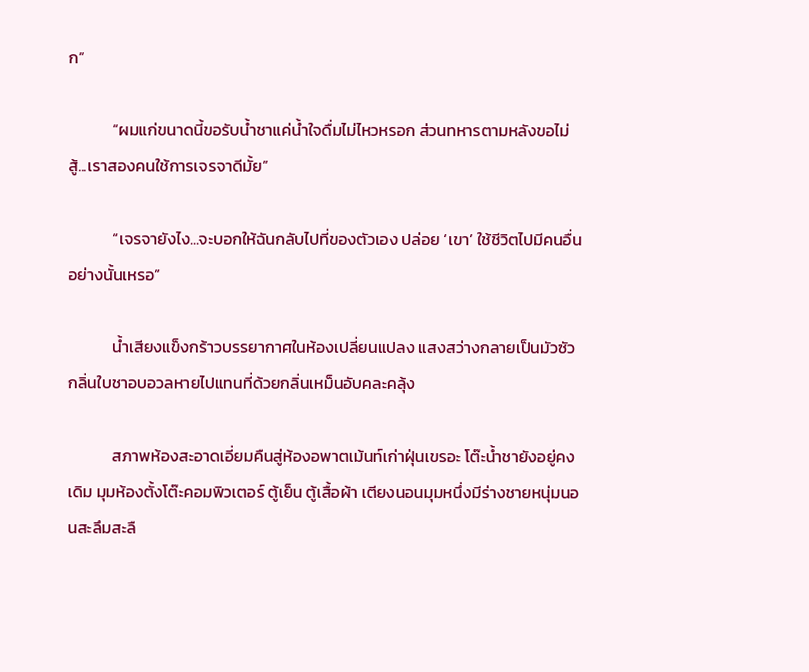ก”

            “ผมแก่ขนาดนี้ขอรับน้ำชาแค่น้ำใจดื่มไม่ไหวหรอก ส่วนทหารตามหลังขอไม่สู้...เราสองคนใช้การเจรจาดีมั้ย”

            “เจรจายังไง...จะบอกให้ฉันกลับไปที่ของตัวเอง ปล่อย ‘เขา’ ใช้ชีวิตไปมีคนอื่นอย่างนั้นเหรอ”

            น้ำเสียงแข็งกร้าวบรรยากาศในห้องเปลี่ยนแปลง แสงสว่างกลายเป็นมัวซัวกลิ่นใบชาอบอวลหายไปแทนที่ด้วยกลิ่นเหม็นอับคละคลุ้ง

            สภาพห้องสะอาดเอี่ยมคืนสู่ห้องอพาตเม้นท์เก่าฝุ่นเขรอะ โต๊ะน้ำชายังอยู่คงเดิม มุมห้องตั้งโต๊ะคอมพิวเตอร์ ตู้เย็น ตู้เสื้อผ้า เตียงนอนมุมหนึ่งมีร่างชายหนุ่มนอนสะลึมสะลื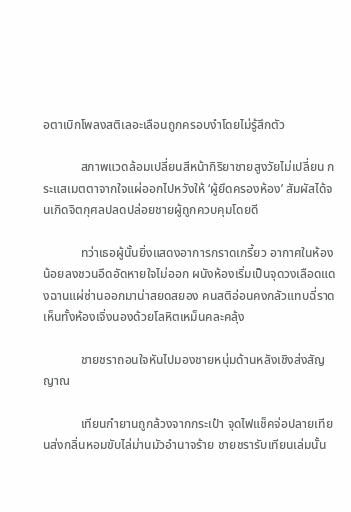อตาเบิกโพลงสติเลอะเลือนถูกครอบงำโดยไม่รู้สึกตัว

            สภาพแวดล้อมเปลี่ยนสีหน้ากิริยาชายสูงวัยไม่เปลี่ยน กระแสเมตตาจากใจแผ่ออกไปหวังให้ ‘ผู้ยึดครองห้อง’ สัมผัสได้จนเกิดจิตกุศลปลดปล่อยชายผู้ถูกควบคุมโดยดี

            ทว่าเธอผู้นั้นยิ่งแสดงอาการกราดเกรี้ยว อากาศในห้องน้อยลงชวนอึดอัดหายใจไม่ออก ผนังห้องเริ่มเป็นจุดวงเลือดแดงฉานแผ่ซ่านออกมาน่าสยดสยอง คนสติอ่อนคงกลัวแทบฉี่ราดเห็นทั้งห้องเจิ่งนองด้วยโลหิตเหม็นคละคลุ้ง

            ชายชราถอนใจหันไปมองชายหนุ่มด้านหลังเชิงส่งสัญญาณ

            เทียนกำยานถูกล้วงจากกระเป๋า จุดไฟแช็คจ่อปลายเทียนส่งกลิ่นหอมขับไล่ม่านมัวอำนาจร้าย ชายชรารับเทียนเล่มนั้น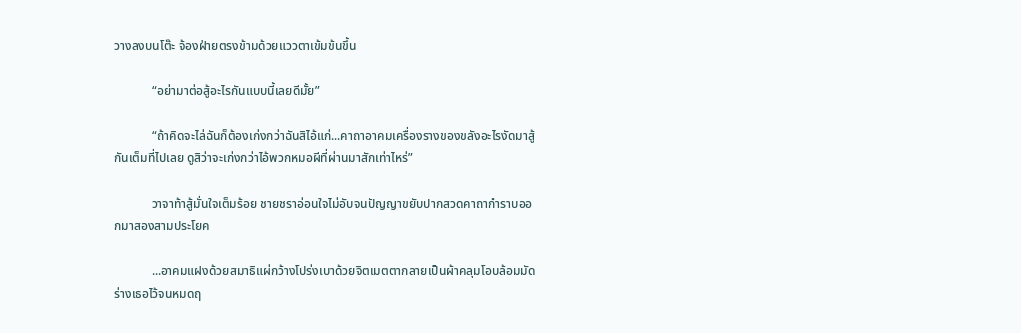วางลงบนโต๊ะ จ้องฝ่ายตรงข้ามด้วยแววตาเข้มข้นขึ้น

            “อย่ามาต่อสู้อะไรกันแบบนี้เลยดีมั้ย”

            “ถ้าคิดจะไล่ฉันก็ต้องเก่งกว่าฉันสิไอ้แก่...คาถาอาคมเครื่องรางของขลังอะไรงัดมาสู้กันเต็มที่ไปเลย ดูสิว่าจะเก่งกว่าไอ้พวกหมอผีที่ผ่านมาสักเท่าไหร่”

            วาจาท้าสู้มั่นใจเต็มร้อย ชายชราอ่อนใจไม่อับจนปัญญาขยับปากสวดคาถากำราบออกมาสองสามประโยค

            ...อาคมแฝงด้วยสมาธิแผ่กว้างโปร่งเบาด้วยจิตเมตตากลายเป็นผ้าคลุมโอบล้อมมัดร่างเธอไว้จนหมดฤ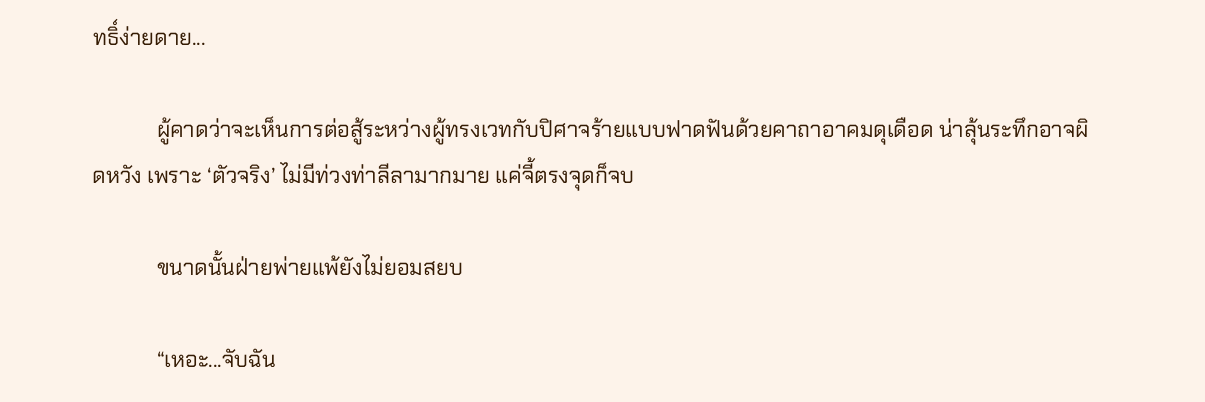ทธิ์ง่ายดาย...

            ผู้คาดว่าจะเห็นการต่อสู้ระหว่างผู้ทรงเวทกับปิศาจร้ายแบบฟาดฟันด้วยคาถาอาคมดุเดือด น่าลุ้นระทึกอาจผิดหวัง เพราะ ‘ตัวจริง’ ไม่มีท่วงท่าลีลามากมาย แค่จี้ตรงจุดก็จบ

            ขนาดนั้นฝ่ายพ่ายแพ้ยังไม่ยอมสยบ

            “เหอะ...จับฉัน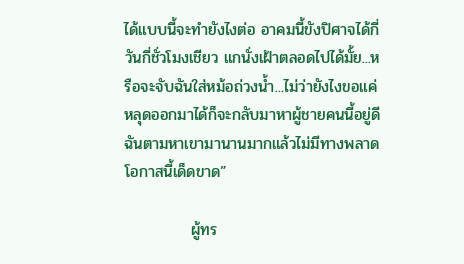ได้แบบนี้จะทำยังไงต่อ อาคมนี้ขังปิศาจได้กี่วันกี่ชั่วโมงเชียว แกนั่งเฝ้าตลอดไปได้มั้ย...หรือจะจับฉันใส่หม้อถ่วงน้ำ...ไม่ว่ายังไงขอแค่หลุดออกมาได้ก็จะกลับมาหาผู้ชายคนนี้อยู่ดี ฉันตามหาเขามานานมากแล้วไม่มีทางพลาดโอกาสนี้เด็ดขาด”

            ผู้ทร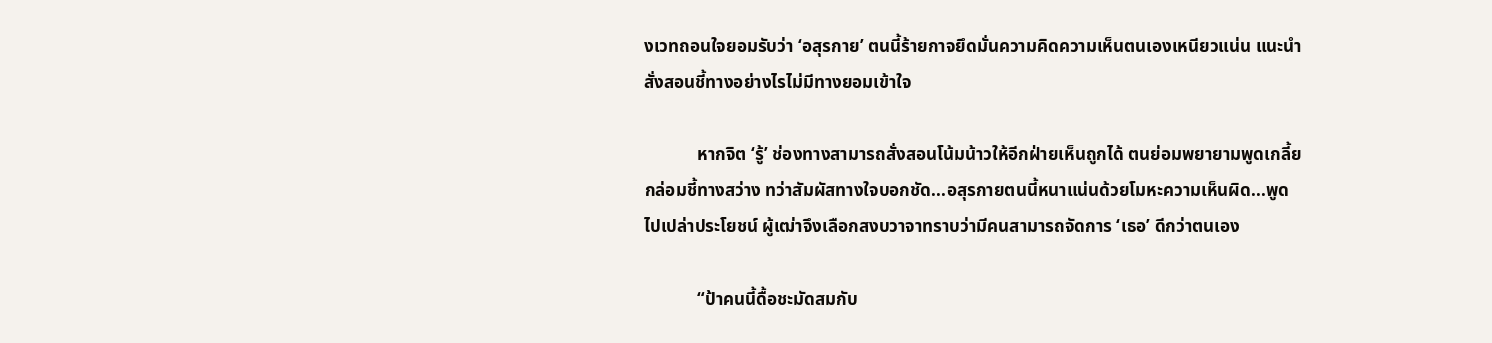งเวทถอนใจยอมรับว่า ‘อสุรกาย’ ตนนี้ร้ายกาจยึดมั่นความคิดความเห็นตนเองเหนียวแน่น แนะนำสั่งสอนชี้ทางอย่างไรไม่มีทางยอมเข้าใจ

            หากจิต ‘รู้’ ช่องทางสามารถสั่งสอนโน้มน้าวให้อีกฝ่ายเห็นถูกได้ ตนย่อมพยายามพูดเกลี้ยกล่อมชี้ทางสว่าง ทว่าสัมผัสทางใจบอกชัด...อสุรกายตนนี้หนาแน่นด้วยโมหะความเห็นผิด...พูดไปเปล่าประโยชน์ ผู้เฒ่าจึงเลือกสงบวาจาทราบว่ามีคนสามารถจัดการ ‘เธอ’ ดีกว่าตนเอง

            “ป้าคนนี้ดื้อชะมัดสมกับ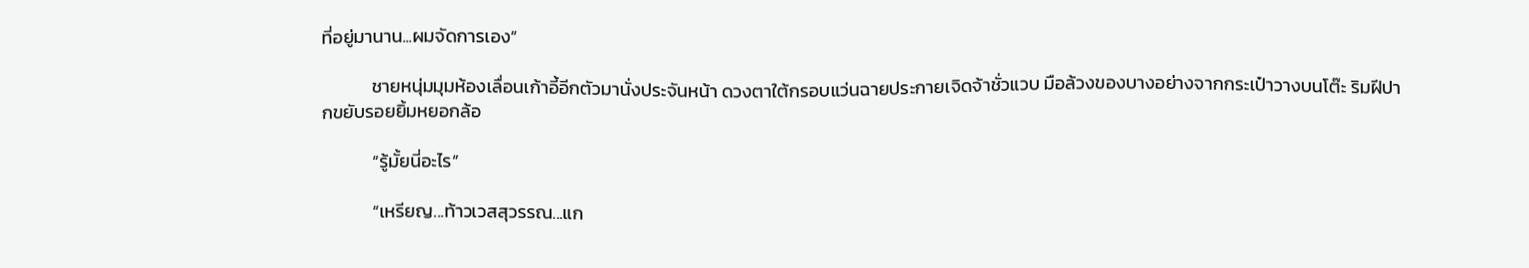ที่อยู่มานาน...ผมจัดการเอง”

            ชายหนุ่มมุมห้องเลื่อนเก้าอี้อีกตัวมานั่งประจันหน้า ดวงตาใต้กรอบแว่นฉายประกายเจิดจ้าชั่วแวบ มือล้วงของบางอย่างจากกระเป๋าวางบนโต๊ะ ริมฝีปากขยับรอยยิ้มหยอกล้อ

            “รู้มั้ยนี่อะไร”

            “เหรียญ...ท้าวเวสสุวรรณ...แก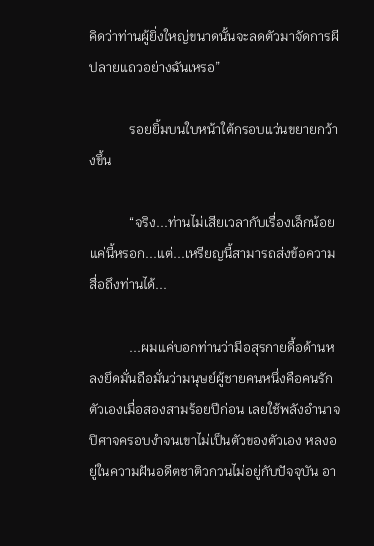คิดว่าท่านผู้ยิ่งใหญ่ขนาดนั้นจะลดตัวมาจัดการผีปลายแถวอย่างฉันเหรอ”

            รอยยิ้มบนใบหน้าใต้กรอบแว่นขยายกว้างขึ้น

            “จริง...ท่านไม่เสียเวลากับเรื่องเล็กน้อยแค่นี้หรอก...แต่...เหรียญนี้สามารถส่งข้อความสื่อถึงท่านได้...

            ...ผมแค่บอกท่านว่ามีอสุรกายดื้อด้านหลงยึดมั่นถือมั่นว่ามนุษย์ผู้ชายคนหนึ่งคือคนรักตัวเองเมื่อสองสามร้อยปีก่อน เลยใช้พลังอำนาจปิศาจครอบงำจนเขาไม่เป็นตัวของตัวเอง หลงอยู่ในความฝันอดีตชาติวกวนไม่อยู่กับปัจจุบัน อา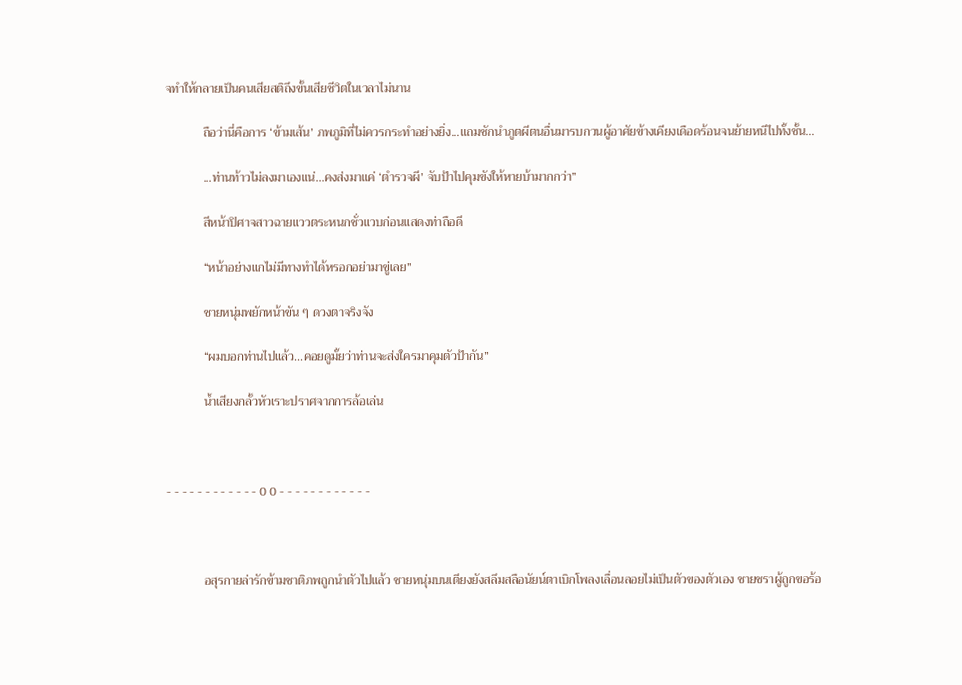จทำให้กลายเป็นคนเสียสติถึงขั้นเสียชีวิตในเวลาไม่นาน

            ถือว่านี่คือการ ‘ข้ามเส้น’ ภพภูมิที่ไม่ควรกระทำอย่างยิ่ง...แถมชักนำภูตผีตนอื่นมารบกวนผู้อาศัยข้างเคียงเดือดร้อนจนย้ายหนีไปทั้งชั้น...

            ...ท่านท้าวไม่ลงมาเองแน่...คงส่งมาแค่ ‘ตำรวจผี’ จับป้าไปคุมขังให้หายบ้ามากกว่า”

            สีหน้าปิศาจสาวฉายแววตระหนกชั่วแวบก่อนแสดงท่าถือดี

            “หน้าอย่างแกไม่มีทางทำได้หรอกอย่ามาขู่เลย”

            ชายหนุ่มพยักหน้าขัน ๆ ดวงตาจริงจัง

            “ผมบอกท่านไปแล้ว...คอยดูมั้ยว่าท่านจะส่งใครมาคุมตัวป้ากัน”

            น้ำเสียงกลั้วหัวเราะปราศจากการล้อเล่น



- - - - - - - - - - - - 0 0 - - - - - - - - - - - -



            อสุรกายล่ารักข้ามชาติภพถูกนำตัวไปแล้ว ชายหนุ่มบนเตียงยังสลึมสลือนัยน์ตาเบิกโพลงเลื่อนลอยไม่เป็นตัวของตัวเอง ชายชราผู้ถูกขอร้อ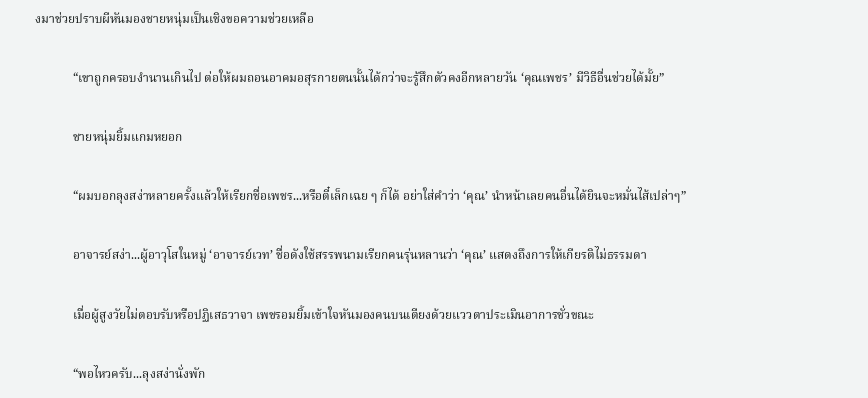งมาช่วยปราบผีหันมองชายหนุ่มเป็นเชิงขอความช่วยเหลือ

            “เขาถูกครอบงำนานเกินไป ต่อให้ผมถอนอาคมอสุรกายตนนั้นได้กว่าจะรู้สึกตัวคงอีกหลายวัน ‘คุณเพชร’ มีวิธีอื่นช่วยได้มั้ย”

            ชายหนุ่มยิ้มแกมหยอก

            “ผมบอกลุงสง่าหลายครั้งแล้วให้เรียกชื่อเพชร...หรือตี๋เล็กเฉย ๆ ก็ได้ อย่าใส่คำว่า ‘คุณ’ นำหน้าเลยคนอื่นได้ยินจะหมั่นไส้เปล่าๆ”

            อาจารย์สง่า...ผู้อาวุโสในหมู่ ‘อาจารย์เวท’ ชื่อดังใช้สรรพนามเรียกคนรุ่นหลานว่า ‘คุณ’ แสดงถึงการให้เกียรติไม่ธรรมดา

            เมื่อผู้สูงวัยไม่ตอบรับหรือปฏิเสธวาจา เพชรอมยิ้มเข้าใจหันมองคนบนเตียงด้วยแววตาประเมินอาการชั่วขณะ

            “พอไหวครับ...ลุงสง่านั่งพัก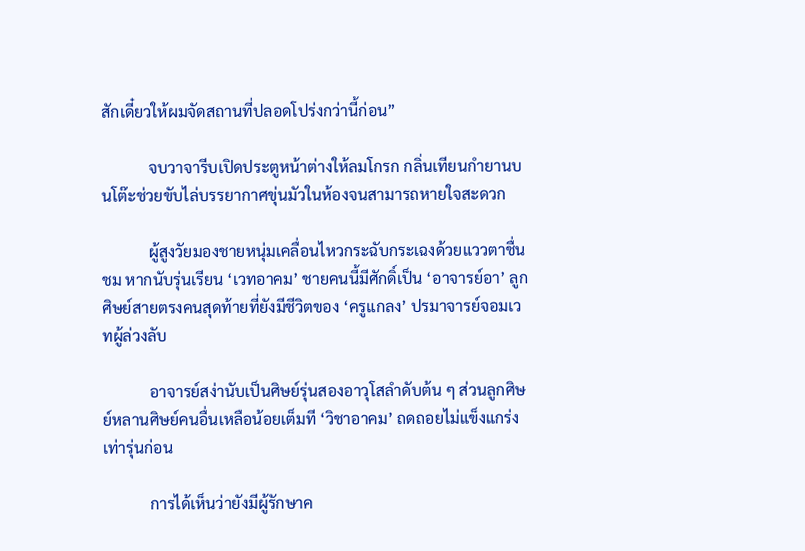สักเดี๋ยวให้ผมจัดสถานที่ปลอดโปร่งกว่านี้ก่อน”

            จบวาจารีบเปิดประตูหน้าต่างให้ลมโกรก กลิ่นเทียนกำยานบนโต๊ะช่วยขับไล่บรรยากาศขุ่นมัวในห้องจนสามารถหายใจสะดวก

            ผู้สูงวัยมองชายหนุ่มเคลื่อนไหวกระฉับกระเฉงด้วยแววตาชื่นชม หากนับรุ่นเรียน ‘เวทอาคม’ ชายคนนี้มีศักดิ์เป็น ‘อาจารย์อา’ ลูกศิษย์สายตรงคนสุดท้ายที่ยังมีชีวิตของ ‘ครูแกลง’ ปรมาจารย์จอมเวทผู้ล่วงลับ

            อาจารย์สง่านับเป็นศิษย์รุ่นสองอาวุโสลำดับต้น ๆ ส่วนลูกศิษย์หลานศิษย์คนอื่นเหลือน้อยเต็มที ‘วิชาอาคม’ ถดถอยไม่แข็งแกร่งเท่ารุ่นก่อน

            การได้เห็นว่ายังมีผู้รักษาค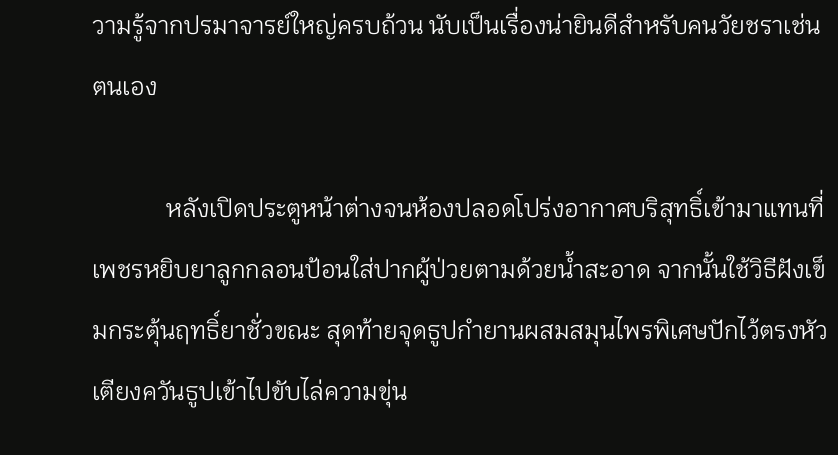วามรู้จากปรมาจารย์ใหญ่ครบถ้วน นับเป็นเรื่องน่ายินดีสำหรับคนวัยชราเช่นตนเอง

            หลังเปิดประตูหน้าต่างจนห้องปลอดโปร่งอากาศบริสุทธิ์เข้ามาแทนที่ เพชรหยิบยาลูกกลอนป้อนใส่ปากผู้ป่วยตามด้วยน้ำสะอาด จากนั้นใช้วิธีฝังเข็มกระตุ้นฤทธิ์ยาชั่วขณะ สุดท้ายจุดธูปกำยานผสมสมุนไพรพิเศษปักไว้ตรงหัวเตียงควันธูปเข้าไปขับไล่ความขุ่น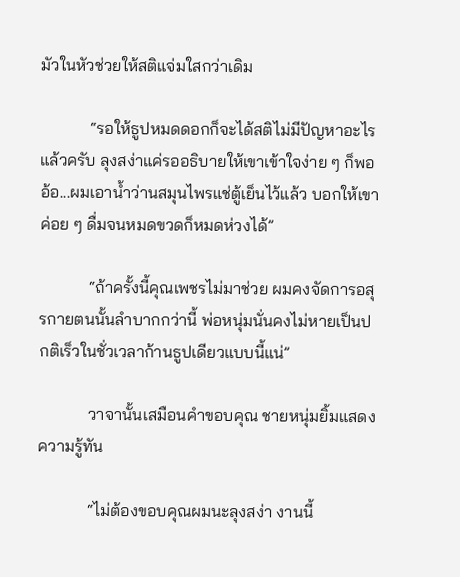มัวในหัวช่วยให้สติแจ่มใสกว่าเดิม

            “รอให้ธูปหมดดอกก็จะได้สติไม่มีปัญหาอะไรแล้วครับ ลุงสง่าแค่รออธิบายให้เขาเข้าใจง่าย ๆ ก็พอ อ้อ...ผมเอาน้ำว่านสมุนไพรแช่ตู้เย็นไว้แล้ว บอกให้เขาค่อย ๆ ดื่มจนหมดขวดก็หมดห่วงได้”

            “ถ้าครั้งนี้คุณเพชรไม่มาช่วย ผมคงจัดการอสุรกายตนนั้นลำบากกว่านี้ พ่อหนุ่มนั่นคงไม่หายเป็นปกติเร็วในชั่วเวลาก้านธูปเดียวแบบนี้แน่”

            วาจานั้นเสมือนคำขอบคุณ ชายหนุ่มยิ้มแสดงความรู้ทัน

            “ไม่ต้องขอบคุณผมนะลุงสง่า งานนี้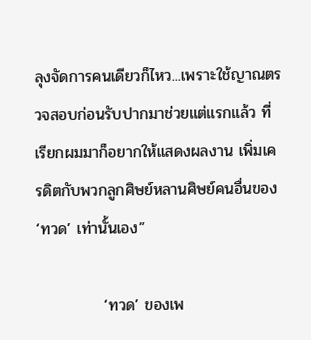ลุงจัดการคนเดียวก็ไหว...เพราะใช้ญาณตรวจสอบก่อนรับปากมาช่วยแต่แรกแล้ว ที่เรียกผมมาก็อยากให้แสดงผลงาน เพิ่มเครดิตกับพวกลูกศิษย์หลานศิษย์คนอื่นของ ‘ทวด’ เท่านั้นเอง”

            ‘ทวด’ ของเพ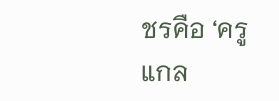ชรคือ ‘ครูแกล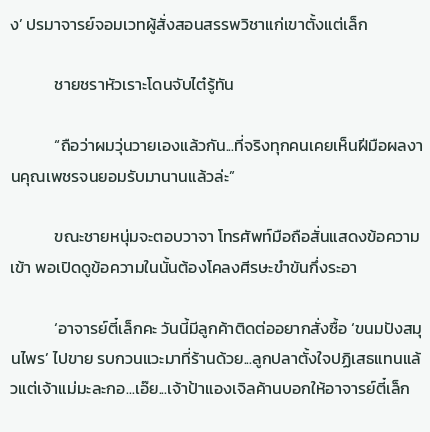ง’ ปรมาจารย์จอมเวทผู้สั่งสอนสรรพวิชาแก่เขาตั้งแต่เล็ก

            ชายชราหัวเราะโดนจับไต๋รู้ทัน

            “ถือว่าผมวุ่นวายเองแล้วกัน...ที่จริงทุกคนเคยเห็นฝีมือผลงานคุณเพชรจนยอมรับมานานแล้วล่ะ”

            ขณะชายหนุ่มจะตอบวาจา โทรศัพท์มือถือสั่นแสดงข้อความเข้า พอเปิดดูข้อความในนั้นต้องโคลงศีรษะขำขันกึ่งระอา

            ‘อาจารย์ตี๋เล็กคะ วันนี้มีลูกค้าติดต่ออยากสั่งซื้อ ‘ขนมปังสมุนไพร’ ไปขาย รบกวนแวะมาที่ร้านด้วย...ลูกปลาตั้งใจปฏิเสธแทนแล้วแต่เจ้าแม่มะละกอ...เอ๊ย...เจ้าป้าแองเจิลค้านบอกให้อาจารย์ตี๋เล็ก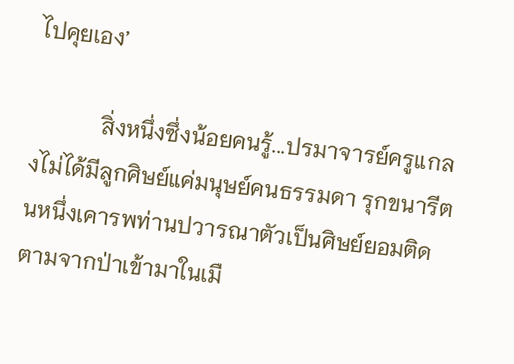ไปคุยเอง’

            สิ่งหนึ่งซึ่งน้อยคนรู้...ปรมาจารย์ครูแกลงไม่ได้มีลูกศิษย์แค่มนุษย์คนธรรมดา รุกขนารีตนหนึ่งเคารพท่านปวารณาตัวเป็นศิษย์ยอมติดตามจากป่าเข้ามาในเมื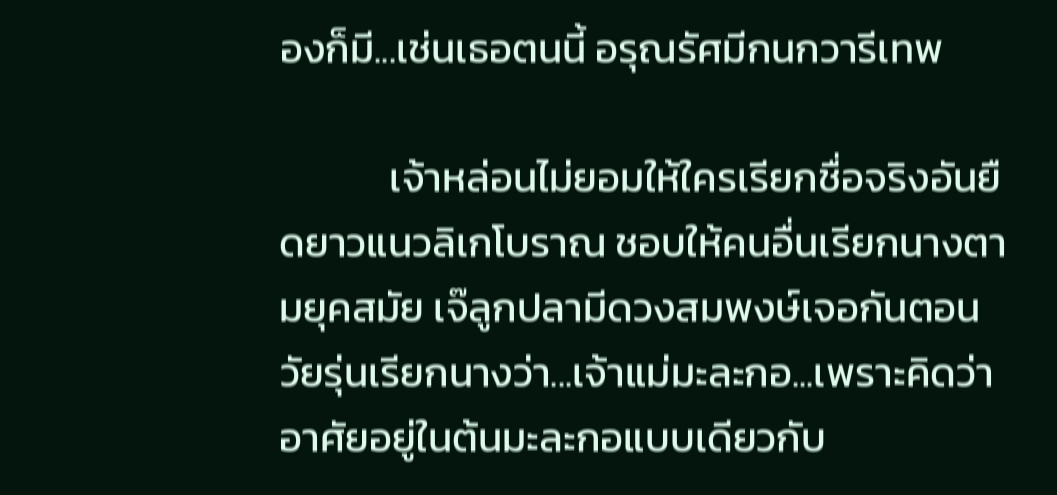องก็มี...เช่นเธอตนนี้ อรุณรัศมีกนกวารีเทพ

            เจ้าหล่อนไม่ยอมให้ใครเรียกชื่อจริงอันยืดยาวแนวลิเกโบราณ ชอบให้คนอื่นเรียกนางตามยุคสมัย เจ๊ลูกปลามีดวงสมพงษ์เจอกันตอนวัยรุ่นเรียกนางว่า...เจ้าแม่มะละกอ...เพราะคิดว่าอาศัยอยู่ในต้นมะละกอแบบเดียวกับ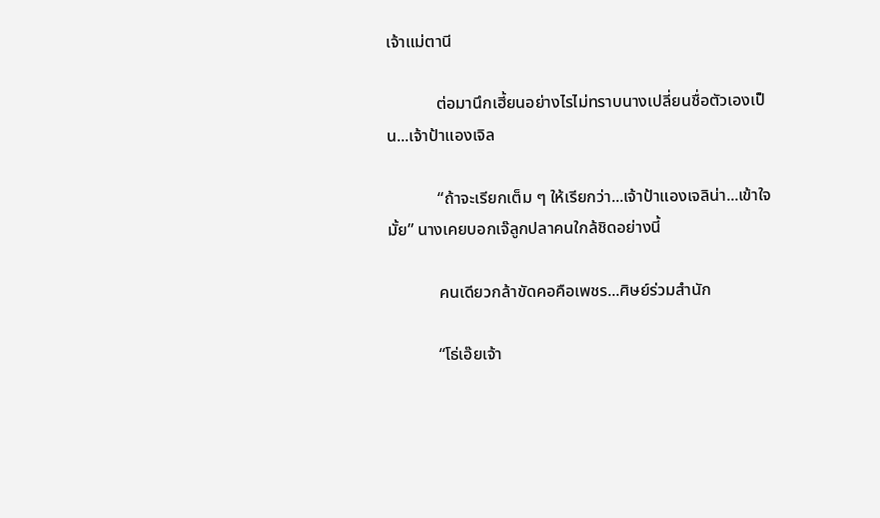เจ้าแม่ตานี

            ต่อมานึกเฮี้ยนอย่างไรไม่ทราบนางเปลี่ยนชื่อตัวเองเป็น...เจ้าป้าแองเจิล

            “ถ้าจะเรียกเต็ม ๆ ให้เรียกว่า...เจ้าป้าแองเจลิน่า...เข้าใจมั้ย” นางเคยบอกเจ๊ลูกปลาคนใกล้ชิดอย่างนี้

            คนเดียวกล้าขัดคอคือเพชร...ศิษย์ร่วมสำนัก

            “โธ่เอ๊ยเจ้า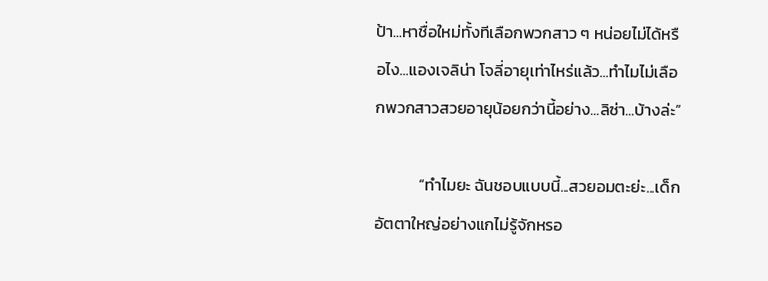ป้า...หาชื่อใหม่ทั้งทีเลือกพวกสาว ๆ หน่อยไม่ได้หรือไง...แองเจลิน่า โจลี่อายุเท่าไหร่แล้ว...ทำไมไม่เลือกพวกสาวสวยอายุน้อยกว่านี้อย่าง...ลิซ่า...บ้างล่ะ”

            “ทำไมยะ ฉันชอบแบบนี้...สวยอมตะย่ะ...เด็กอัตตาใหญ่อย่างแกไม่รู้จักหรอ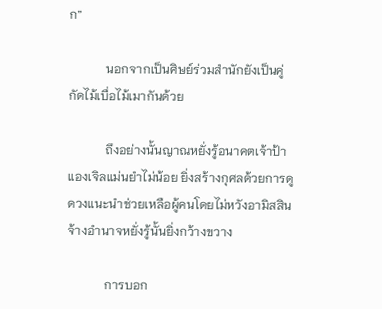ก”

            นอกจากเป็นศิษย์ร่วมสำนักยังเป็นคู่กัดไม้เบื่อไม้เมากันด้วย

            ถึงอย่างนั้นญาณหยั่งรู้อนาคตเจ้าป้าแองเจิลแม่นยำไม่น้อย ยิ่งสร้างกุศลด้วยการดูดวงแนะนำช่วยเหลือผู้คนโดยไม่หวังอามิสสินจ้างอำนาจหยั่งรู้นั้นยิ่งกว้างขวาง

            การบอก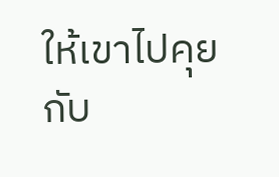ให้เขาไปคุยกับ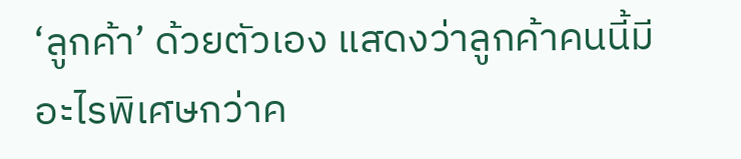‘ลูกค้า’ ด้วยตัวเอง แสดงว่าลูกค้าคนนี้มีอะไรพิเศษกว่าค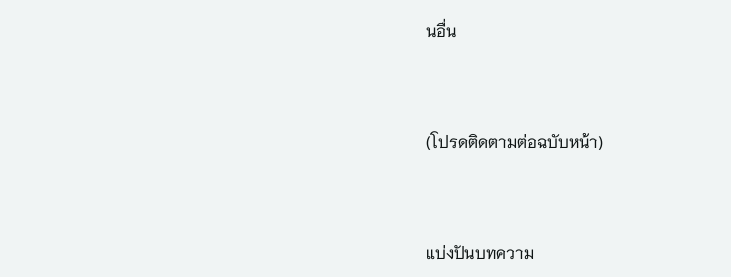นอื่น



(โปรดติดตามต่อฉบับหน้า)



แบ่งปันบทความ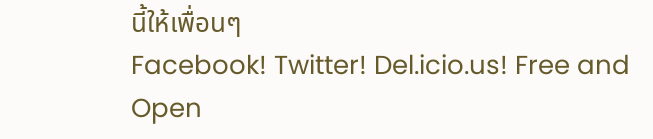นี้ให้เพื่อนๆ
Facebook! Twitter! Del.icio.us! Free and Open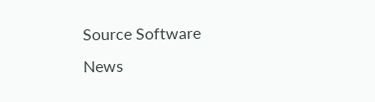Source Software News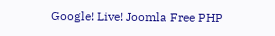Google! Live! Joomla Free PHP